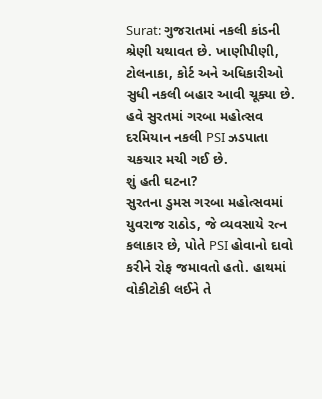Surat: ગુજરાતમાં નકલી કાંડની શ્રેણી યથાવત છે. ખાણીપીણી, ટોલનાકા, કોર્ટ અને અધિકારીઓ સુધી નકલી બહાર આવી ચૂક્યા છે. હવે સુરતમાં ગરબા મહોત્સવ દરમિયાન નકલી PSI ઝડપાતા ચકચાર મચી ગઈ છે.
શું હતી ઘટના?
સુરતના ડુમસ ગરબા મહોત્સવમાં યુવરાજ રાઠોડ, જે વ્યવસાયે રત્ન કલાકાર છે, પોતે PSI હોવાનો દાવો કરીને રોફ જમાવતો હતો. હાથમાં વોકીટોકી લઈને તે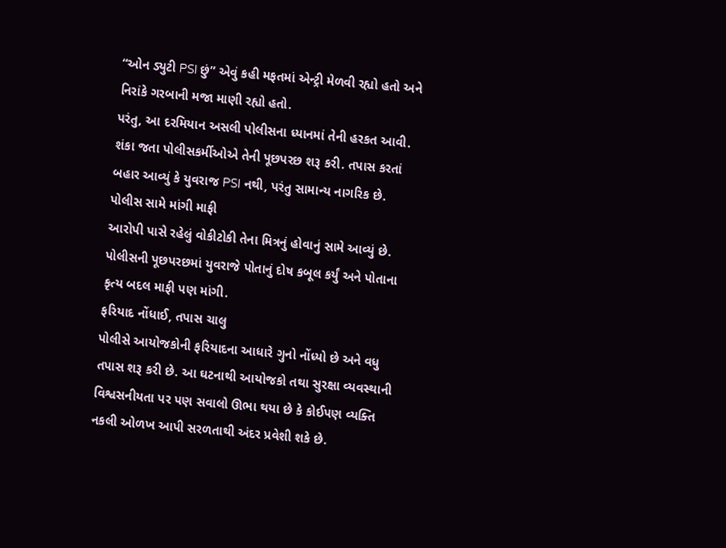“ઓન ડ્યુટી PSI છું” એવું કહી મફતમાં એન્ટ્રી મેળવી રહ્યો હતો અને નિરાંકે ગરબાની મજા માણી રહ્યો હતો.
પરંતુ, આ દરમિયાન અસલી પોલીસના ધ્યાનમાં તેની હરકત આવી. શંકા જતા પોલીસકર્મીઓએ તેની પૂછપરછ શરૂ કરી. તપાસ કરતાં બહાર આવ્યું કે યુવરાજ PSI નથી, પરંતુ સામાન્ય નાગરિક છે.
પોલીસ સામે માંગી માફી
આરોપી પાસે રહેલું વોકીટોકી તેના મિત્રનું હોવાનું સામે આવ્યું છે. પોલીસની પૂછપરછમાં યુવરાજે પોતાનું દોષ કબૂલ કર્યું અને પોતાના કૃત્ય બદલ માફી પણ માંગી.
ફરિયાદ નોંધાઈ, તપાસ ચાલુ
પોલીસે આયોજકોની ફરિયાદના આધારે ગુનો નોંધ્યો છે અને વધુ તપાસ શરૂ કરી છે. આ ઘટનાથી આયોજકો તથા સુરક્ષા વ્યવસ્થાની વિશ્વસનીયતા પર પણ સવાલો ઊભા થયા છે કે કોઈપણ વ્યક્તિ નકલી ઓળખ આપી સરળતાથી અંદર પ્રવેશી શકે છે.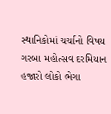સ્થાનિકોમાં ચર્ચાનો વિષય
ગરબા મહોત્સવ દરમિયાન હજારો લોકો ભેગા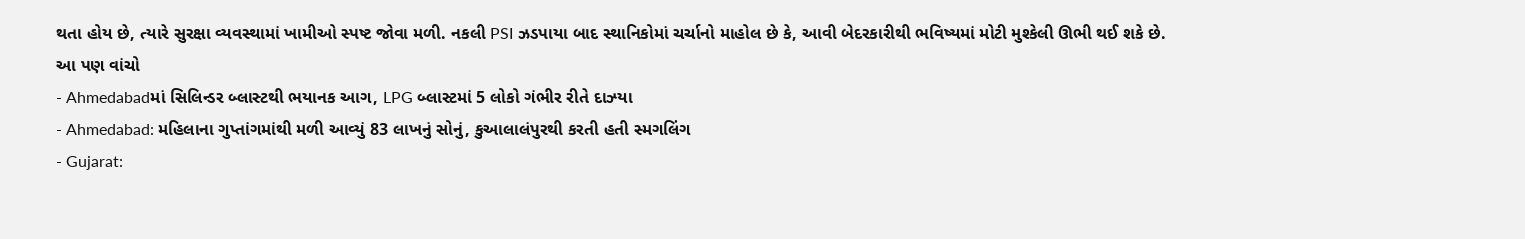થતા હોય છે, ત્યારે સુરક્ષા વ્યવસ્થામાં ખામીઓ સ્પષ્ટ જોવા મળી. નકલી PSI ઝડપાયા બાદ સ્થાનિકોમાં ચર્ચાનો માહોલ છે કે, આવી બેદરકારીથી ભવિષ્યમાં મોટી મુશ્કેલી ઊભી થઈ શકે છે.
આ પણ વાંચો
- Ahmedabadમાં સિલિન્ડર બ્લાસ્ટથી ભયાનક આગ, LPG બ્લાસ્ટમાં 5 લોકો ગંભીર રીતે દાઝ્યા
- Ahmedabad: મહિલાના ગુપ્તાંગમાંથી મળી આવ્યું 83 લાખનું સોનું, કુઆલાલંપુરથી કરતી હતી સ્મગલિંગ
- Gujarat: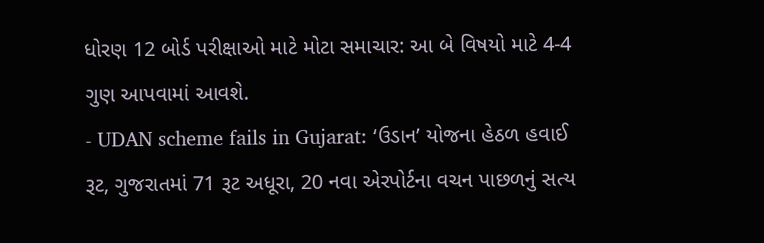ધોરણ 12 બોર્ડ પરીક્ષાઓ માટે મોટા સમાચાર: આ બે વિષયો માટે 4-4 ગુણ આપવામાં આવશે.
- UDAN scheme fails in Gujarat: ‘ઉડાન’ યોજના હેઠળ હવાઈ રૂટ, ગુજરાતમાં 71 રૂટ અધૂરા, 20 નવા એરપોર્ટના વચન પાછળનું સત્ય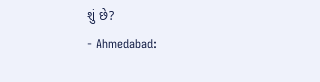શું છે?
- Ahmedabad: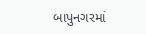બાપુનગરમાં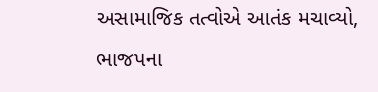અસામાજિક તત્વોએ આતંક મચાવ્યો, ભાજપના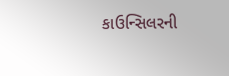કાઉન્સિલરની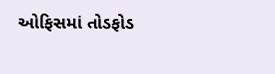ઓફિસમાં તોડફોડ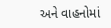અને વાહનોમાં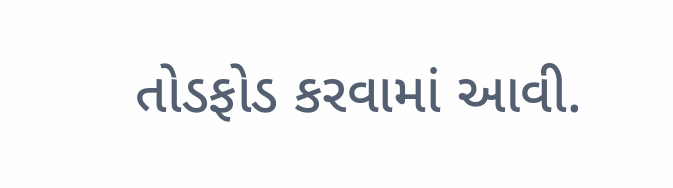તોડફોડ કરવામાં આવી.